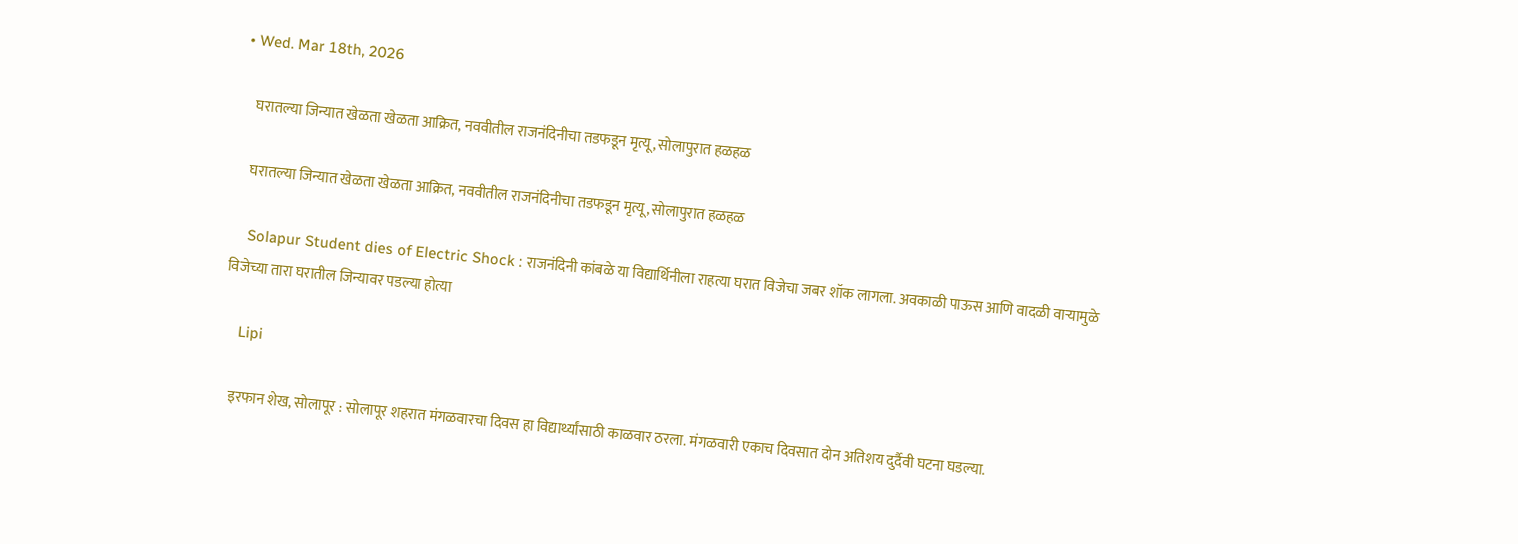• Wed. Mar 18th, 2026

    घरातल्या जिन्यात खेळता खेळता आक्रित, नववीतील राजनंदिनीचा तडफडून मृत्यू, सोलापुरात हळहळ

    घरातल्या जिन्यात खेळता खेळता आक्रित, नववीतील राजनंदिनीचा तडफडून मृत्यू, सोलापुरात हळहळ

    Solapur Student dies of Electric Shock : राजनंदिनी कांबळे या विद्यार्थिनीला राहत्या घरात विजेचा जबर शॉक लागला. अवकाळी पाऊस आणि वादळी वाऱ्यामुळे विजेच्या तारा घरातील जिन्यावर पडल्या होत्या

    Lipi

    इरफान शेख, सोलापूर : सोलापूर शहरात मंगळवारचा दिवस हा विद्यार्थ्यांसाठी काळवार ठरला. मंगळवारी एकाच दिवसात दोन अतिशय दुर्दैवी घटना घडल्या.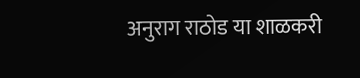अनुराग राठोड या शाळकरी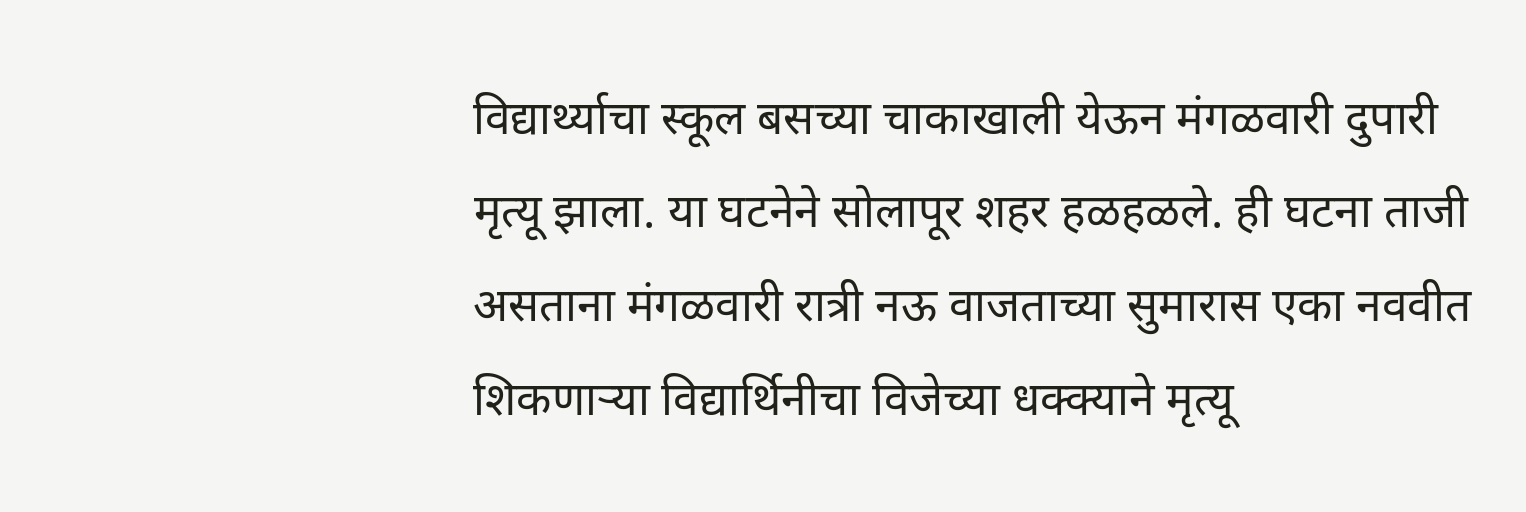विद्यार्थ्याचा स्कूल बसच्या चाकाखाली येऊन मंगळवारी दुपारी मृत्यू झाला. या घटनेने सोलापूर शहर हळहळले. ही घटना ताजी असताना मंगळवारी रात्री नऊ वाजताच्या सुमारास एका नववीत शिकणाऱ्या विद्यार्थिनीचा विजेच्या धक्क्याने मृत्यू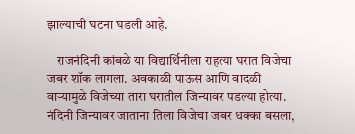झाल्याची घटना घडली आहे.

    राजनंदिनी कांबळे या विद्यार्थिनीला राहत्या घरात विजेचा जबर शॉक लागला. अवकाळी पाऊस आणि वादळी वाऱ्यामुळे विजेच्या तारा घरातील जिन्यावर पडल्या होत्या. नंदिनी जिन्यावर जाताना तिला विजेचा जबर धक्का बसला,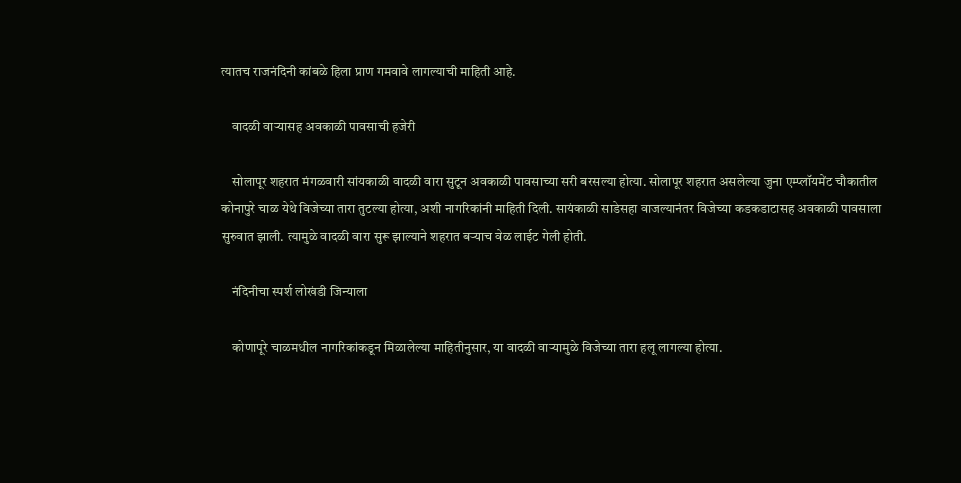त्यातच राजनंदिनी कांबळे हिला प्राण गमवावे लागल्याची माहिती आहे.

    वादळी वाऱ्यासह अवकाळी पावसाची हजेरी

    सोलापूर शहरात मंगळवारी सांयकाळी वादळी वारा सुटून अवकाळी पावसाच्या सरी बरसल्या होत्या. सोलापूर शहरात असलेल्या जुना एम्प्लॉयमेंट चौकातील कोनापुरे चाळ येथे विजेच्या तारा तुटल्या होत्या, अशी नागरिकांनी माहिती दिली. सायंकाळी साडेसहा वाजल्यानंतर विजेच्या कडकडाटासह अवकाळी पावसाला सुरुवात झाली. त्यामुळे वादळी वारा सुरू झाल्याने शहरात बऱ्याच वेळ लाईट गेली होती.

    नंदिनीचा स्पर्श लोखंडी जिन्याला

    कोणापूरे चाळमधील नागरिकांकडून मिळालेल्या माहितीनुसार, या वादळी वाऱ्यामुळे विजेच्या तारा हलू लागल्या होत्या.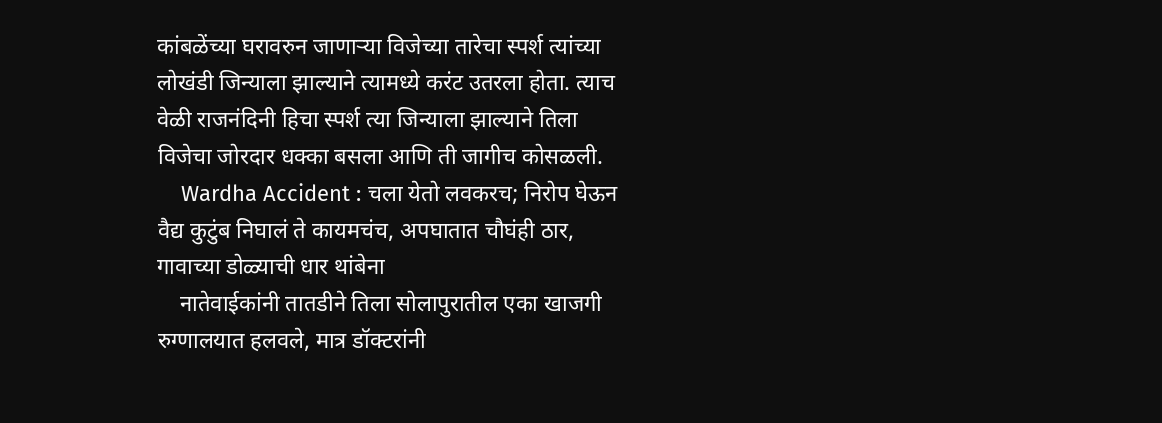कांबळेंच्या घरावरुन जाणाऱ्या विजेच्या तारेचा स्पर्श त्यांच्या लोखंडी जिन्याला झाल्याने त्यामध्ये करंट उतरला होता. त्याच वेळी राजनंदिनी हिचा स्पर्श त्या जिन्याला झाल्याने तिला विजेचा जोरदार धक्का बसला आणि ती जागीच कोसळली.
    Wardha Accident : चला येतो लवकरच; निरोप घेऊन वैद्य कुटुंब निघालं ते कायमचंच, अपघातात चौघंही ठार, गावाच्या डोळ्याची धार थांबेना
    नातेवाईकांनी तातडीने तिला सोलापुरातील एका खाजगी रुग्णालयात हलवले, मात्र डॉक्टरांनी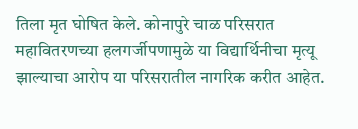तिला मृत घोषित केले. कोनापुरे चाळ परिसरात महावितरणच्या हलगर्जीपणामुळे या विद्यार्थिनीचा मृत्यू झाल्याचा आरोप या परिसरातील नागरिक करीत आहेत.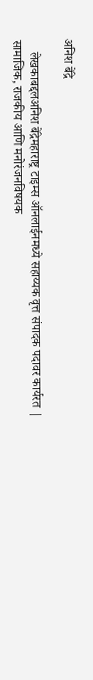अनिश बेंद्रे

    लेखकाबद्दलअनिश बेंद्रेमहाराष्ट्र टाइम्स ऑनलाईनमध्ये सहाय्यक वृत्त संपादक पदावर कार्यरत | सामाजिक, राजकीय आणि मनोरंजनविषयक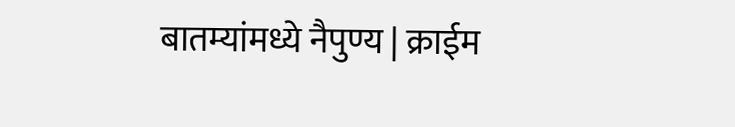बातम्यांमध्ये नैपुण्य | क्राईम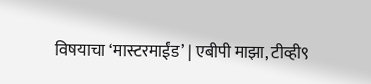विषयाचा ‘मास्टरमाईंड’ | एबीपी माझा, टीव्ही९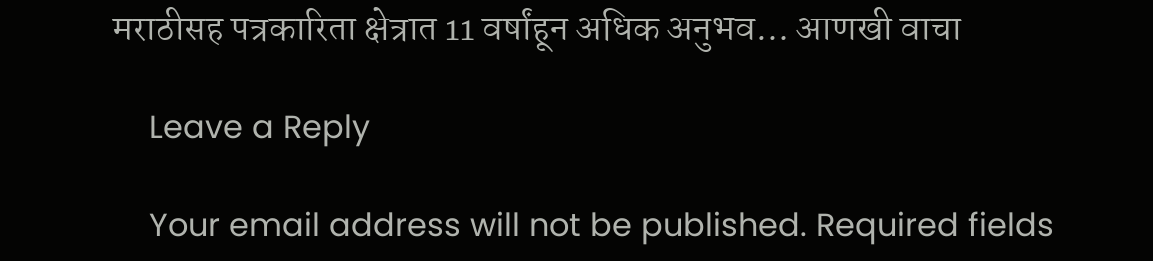मराठीसह पत्रकारिता क्षेत्रात 11 वर्षांहून अधिक अनुभव… आणखी वाचा

    Leave a Reply

    Your email address will not be published. Required fields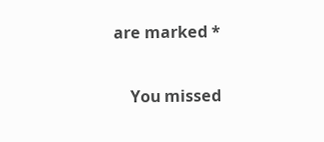are marked *

    You missed